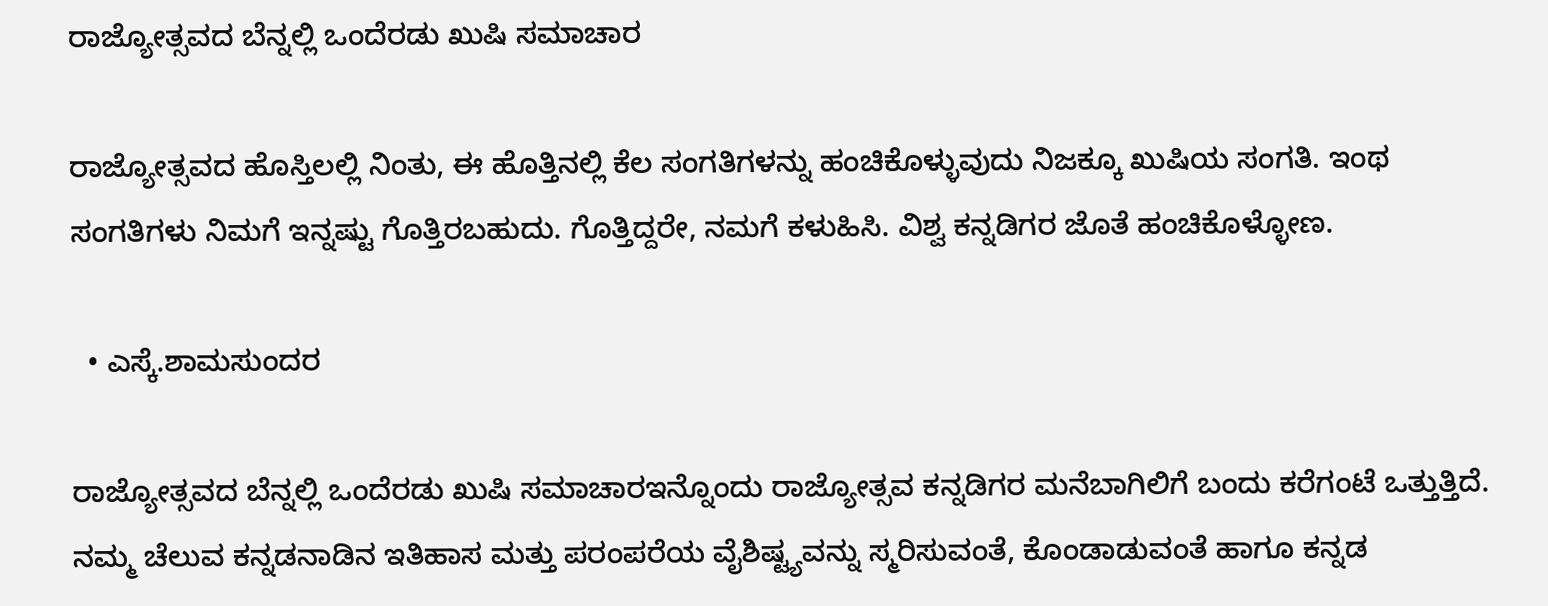ರಾಜ್ಯೋತ್ಸವದ ಬೆನ್ನಲ್ಲಿ ಒಂದೆರಡು ಖುಷಿ ಸಮಾಚಾರ

ರಾಜ್ಯೋತ್ಸವದ ಹೊಸ್ತಿಲಲ್ಲಿ ನಿಂತು, ಈ ಹೊತ್ತಿನಲ್ಲಿ ಕೆಲ ಸಂಗತಿಗಳನ್ನು ಹಂಚಿಕೊಳ್ಳುವುದು ನಿಜಕ್ಕೂ ಖುಷಿಯ ಸಂಗತಿ. ಇಂಥ ಸಂಗತಿಗಳು ನಿಮಗೆ ಇನ್ನಷ್ಟು ಗೊತ್ತಿರಬಹುದು. ಗೊತ್ತಿದ್ದರೇ, ನಮಗೆ ಕಳುಹಿಸಿ. ವಿಶ್ವ ಕನ್ನಡಿಗರ ಜೊತೆ ಹಂಚಿಕೊಳ್ಳೋಣ.

  • ಎಸ್ಕೆ.ಶಾಮಸುಂದರ

ರಾಜ್ಯೋತ್ಸವದ ಬೆನ್ನಲ್ಲಿ ಒಂದೆರಡು ಖುಷಿ ಸಮಾಚಾರಇನ್ನೊಂದು ರಾಜ್ಯೋತ್ಸವ ಕನ್ನಡಿಗರ ಮನೆಬಾಗಿಲಿಗೆ ಬಂದು ಕರೆಗಂಟೆ ಒತ್ತುತ್ತಿದೆ. ನಮ್ಮ ಚೆಲುವ ಕನ್ನಡನಾಡಿನ ಇತಿಹಾಸ ಮತ್ತು ಪರಂಪರೆಯ ವೈಶಿಷ್ಟ್ಯವನ್ನು ಸ್ಮರಿಸುವಂತೆ, ಕೊಂಡಾಡುವಂತೆ ಹಾಗೂ ಕನ್ನಡ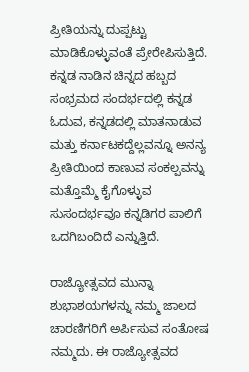ಪ್ರೀತಿಯನ್ನು ದುಪ್ಪಟ್ಟು ಮಾಡಿಕೊಳ್ಳುವಂತೆ ಪ್ರೇರೇಪಿಸುತ್ತಿದೆ. ಕನ್ನಡ ನಾಡಿನ ಚಿನ್ನದ ಹಬ್ಬದ ಸಂಭ್ರಮದ ಸಂದರ್ಭದಲ್ಲಿ ಕನ್ನಡ ಓದುವ, ಕನ್ನಡದಲ್ಲಿ ಮಾತನಾಡುವ ಮತ್ತು ಕರ್ನಾಟಕದ್ದೆಲ್ಲವನ್ನೂ ಅನನ್ಯ ಪ್ರೀತಿಯಿಂದ ಕಾಣುವ ಸಂಕಲ್ಪವನ್ನು ಮತ್ತೊಮ್ಮೆ ಕೈಗೊಳ್ಳುವ ಸುಸಂದರ್ಭವೂ ಕನ್ನಡಿಗರ ಪಾಲಿಗೆ ಒದಗಿಬಂದಿದೆ ಎನ್ನುತ್ತಿದೆ.

ರಾಜ್ಯೋತ್ಸವದ ಮುನ್ನಾ ಶುಭಾಶಯಗಳನ್ನು ನಮ್ಮ ಜಾಲದ ಚಾರಣಿಗರಿಗೆ ಅರ್ಪಿಸುವ ಸಂತೋಷ ನಮ್ಮದು. ಈ ರಾಜ್ಯೋತ್ಸವದ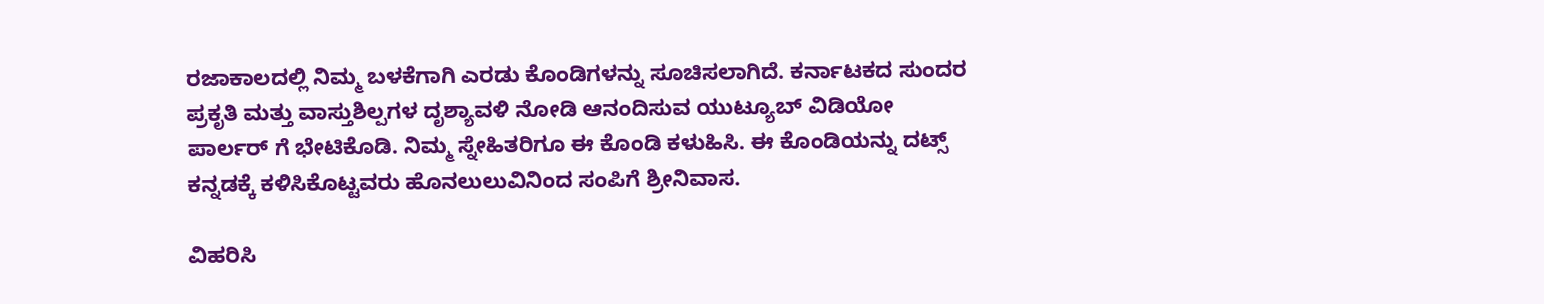ರಜಾಕಾಲದಲ್ಲಿ ನಿಮ್ಮ ಬಳಕೆಗಾಗಿ ಎರಡು ಕೊಂಡಿಗಳನ್ನು ಸೂಚಿಸಲಾಗಿದೆ. ಕರ್ನಾಟಕದ ಸುಂದರ ಪ್ರಕೃತಿ ಮತ್ತು ವಾಸ್ತುಶಿಲ್ಪಗಳ ದೃಶ್ಯಾವಳಿ ನೋಡಿ ಆನಂದಿಸುವ ಯುಟ್ಯೂಬ್ ವಿಡಿಯೋ ಪಾರ್ಲರ್ ಗೆ ಭೇಟಿಕೊಡಿ. ನಿಮ್ಮ ಸ್ನೇಹಿತರಿಗೂ ಈ ಕೊಂಡಿ ಕಳುಹಿಸಿ. ಈ ಕೊಂಡಿಯನ್ನು ದಟ್ಸ್ ಕನ್ನಡಕ್ಕೆ ಕಳಿಸಿಕೊಟ್ಟವರು ಹೊನಲುಲುವಿನಿಂದ ಸಂಪಿಗೆ ಶ್ರೀನಿವಾಸ.

ವಿಹರಿಸಿ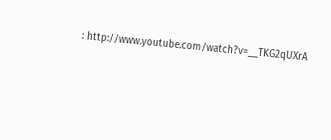: http://www.youtube.com/watch?v=__TKG2qUXrA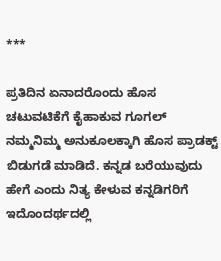***

ಪ್ರತಿದಿನ ಏನಾದರೊಂದು ಹೊಸ ಚಟುವಟಿಕೆಗೆ ಕೈಹಾಕುವ ಗೂಗಲ್ ನಮ್ಮನಿಮ್ಮ ಅನುಕೂಲಕ್ಕಾಗಿ ಹೊಸ ಪ್ರಾಡಕ್ಟ್ ಬಿಡುಗಡೆ ಮಾಡಿದೆ. ಕನ್ನಡ ಬರೆಯುವುದು ಹೇಗೆ ಎಂದು ನಿತ್ಯ ಕೇಳುವ ಕನ್ನಡಿಗರಿಗೆ ಇದೊಂದರ್ಥದಲ್ಲಿ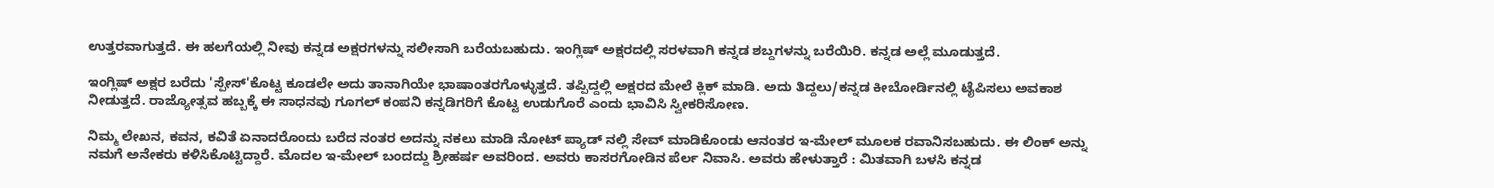ಉತ್ತರವಾಗುತ್ತದೆ. ಈ ಹಲಗೆಯಲ್ಲಿ ನೀವು ಕನ್ನಡ ಅಕ್ಷರಗಳನ್ನು ಸಲೀಸಾಗಿ ಬರೆಯಬಹುದು. ಇಂಗ್ಲಿಷ್ ಅಕ್ಷರದಲ್ಲಿ ಸರಳವಾಗಿ ಕನ್ನಡ ಶಬ್ದಗಳನ್ನು ಬರೆಯಿರಿ. ಕನ್ನಡ ಅಲ್ಲೆ ಮೂಡುತ್ತದೆ.

ಇಂಗ್ಲಿಷ್ ಅಕ್ಷರ ಬರೆದು 'ಸ್ಪೇಸ್'ಕೊಟ್ಟ ಕೂಡಲೇ ಅದು ತಾನಾಗಿಯೇ ಭಾಷಾಂತರಗೊಳ್ಳುತ್ತದೆ. ತಪ್ಪಿದ್ದಲ್ಲಿ ಅಕ್ಷರದ ಮೇಲೆ ಕ್ಲಿಕ್ ಮಾಡಿ. ಅದು ತಿದ್ದಲು/ಕನ್ನಡ ಕೀಬೋರ್ಡಿನಲ್ಲಿ ಟೈಪಿಸಲು ಅವಕಾಶ ನೀಡುತ್ತದೆ. ರಾಜ್ಯೋತ್ಸವ ಹಬ್ಬಕ್ಕೆ ಈ ಸಾಧನವು ಗೂಗಲ್ ಕಂಪನಿ ಕನ್ನಡಿಗರಿಗೆ ಕೊಟ್ಟ ಉಡುಗೊರೆ ಎಂದು ಭಾವಿಸಿ ಸ್ವೀಕರಿಸೋಣ.

ನಿಮ್ಮ ಲೇಖನ, ಕವನ, ಕವಿತೆ ಏನಾದರೊಂದು ಬರೆದ ನಂತರ ಅದನ್ನು ನಕಲು ಮಾಡಿ ನೋಟ್ ಪ್ಯಾಡ್ ನಲ್ಲಿ ಸೇವ್ ಮಾಡಿಕೊಂಡು ಆನಂತರ ಇ-ಮೇಲ್ ಮೂಲಕ ರವಾನಿಸಬಹುದು. ಈ ಲಿಂಕ್ ಅನ್ನು ನಮಗೆ ಅನೇಕರು ಕಳಿಸಿಕೊಟ್ಟಿದ್ದಾರೆ. ಮೊದಲ ಇ-ಮೇಲ್ ಬಂದದ್ದು ಶ್ರೀಹರ್ಷ ಅವರಿಂದ. ಅವರು ಕಾಸರಗೋಡಿನ ಪೆರ್ಲ ನಿವಾಸಿ. ಅವರು ಹೇಳುತ್ತಾರೆ : ಮಿತವಾಗಿ ಬಳಸಿ ಕನ್ನಡ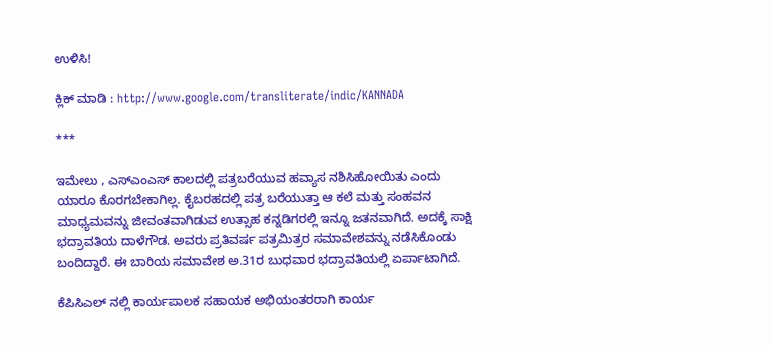ಉಳಿಸಿ!

ಕ್ಲಿಕ್ ಮಾಡಿ : http://www.google.com/transliterate/indic/KANNADA

***

ಇಮೇಲು , ಎಸ್ಎಂಎಸ್ ಕಾಲದಲ್ಲಿ ಪತ್ರಬರೆಯುವ ಹವ್ಯಾಸ ನಶಿಸಿಹೋಯಿತು ಎಂದು ಯಾರೂ ಕೊರಗಬೇಕಾಗಿಲ್ಲ. ಕೈಬರಹದಲ್ಲಿ ಪತ್ರ ಬರೆಯುತ್ತಾ ಆ ಕಲೆ ಮತ್ತು ಸಂಹವನ ಮಾಧ್ಯಮವನ್ನು ಜೀವಂತವಾಗಿಡುವ ಉತ್ಸಾಹ ಕನ್ನಡಿಗರಲ್ಲಿ ಇನ್ನೂ ಜತನವಾಗಿದೆ. ಅದಕ್ಕೆ ಸಾಕ್ಷಿ ಭದ್ರಾವತಿಯ ದಾಳೆಗೌಡ. ಅವರು ಪ್ರತಿವರ್ಷ ಪತ್ರಮಿತ್ರರ ಸಮಾವೇಶವನ್ನು ನಡೆಸಿಕೊಂಡು ಬಂದಿದ್ದಾರೆ. ಈ ಬಾರಿಯ ಸಮಾವೇಶ ಅ.31ರ ಬುಧವಾರ ಭದ್ರಾವತಿಯಲ್ಲಿ ಏರ್ಪಾಟಾಗಿದೆ.

ಕೆಪಿಸಿಎಲ್ ನಲ್ಲಿ ಕಾರ್ಯಪಾಲಕ ಸಹಾಯಕ ಅಭಿಯಂತರರಾಗಿ ಕಾರ್ಯ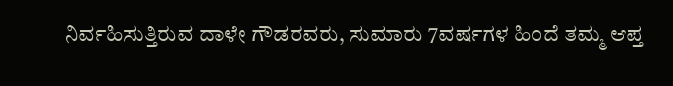ನಿರ್ವಹಿಸುತ್ತಿರುವ ದಾಳೇ ಗೌಡರವರು, ಸುಮಾರು 7ವರ್ಷಗಳ ಹಿಂದೆ ತಮ್ಮ ಆಪ್ತ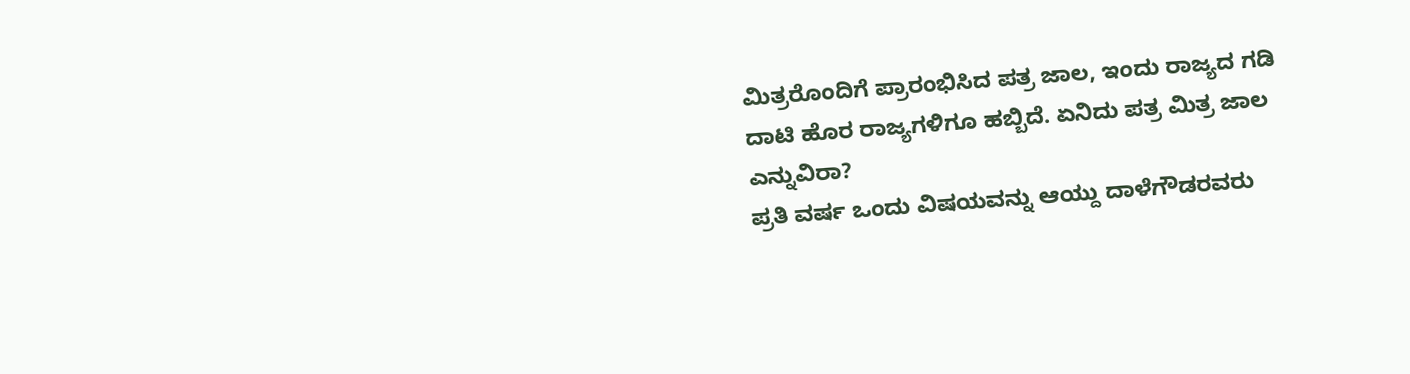ಮಿತ್ರರೊಂದಿಗೆ ಪ್ರಾರಂಭಿಸಿದ ಪತ್ರ ಜಾಲ, ಇಂದು ರಾಜ್ಯದ ಗಡಿ ದಾಟಿ ಹೊರ ರಾಜ್ಯಗಳಿಗೂ ಹಬ್ಬಿದೆ. ಏನಿದು ಪತ್ರ ಮಿತ್ರ ಜಾಲ ಎನ್ನುವಿರಾ?
ಪ್ರತಿ ವರ್ಷ ಒಂದು ವಿಷಯವನ್ನು ಆಯ್ದು ದಾಳೆಗೌಡರವರು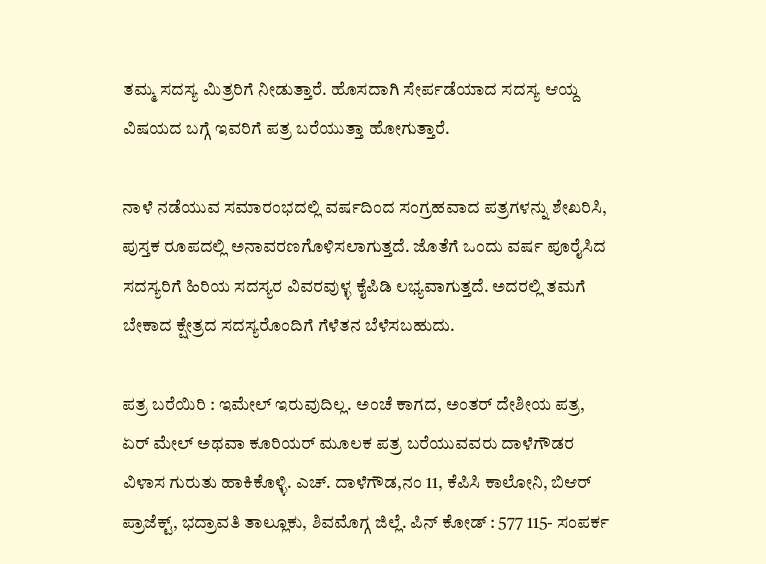ತಮ್ಮ ಸದಸ್ಯ ಮಿತ್ರರಿಗೆ ನೀಡುತ್ತಾರೆ. ಹೊಸದಾಗಿ ಸೇರ್ಪಡೆಯಾದ ಸದಸ್ಯ ಆಯ್ದ ವಿಷಯದ ಬಗ್ಗೆ ಇವರಿಗೆ ಪತ್ರ ಬರೆಯುತ್ತಾ ಹೋಗುತ್ತಾರೆ.

ನಾಳೆ ನಡೆಯುವ ಸಮಾರಂಭದಲ್ಲಿ ವರ್ಷದಿಂದ ಸಂಗ್ರಹವಾದ ಪತ್ರಗಳನ್ನು ಶೇಖರಿಸಿ, ಪುಸ್ತಕ ರೂಪದಲ್ಲಿ ಅನಾವರಣಗೊಳಿಸಲಾಗುತ್ತದೆ. ಜೊತೆಗೆ ಒಂದು ವರ್ಷ ಪೂರೈಸಿದ ಸದಸ್ಯರಿಗೆ ಹಿರಿಯ ಸದಸ್ಯರ ವಿವರವುಳ್ಳ ಕೈಪಿಡಿ ಲಭ್ಯವಾಗುತ್ತದೆ. ಅದರಲ್ಲಿ ತಮಗೆ ಬೇಕಾದ ಕ್ಷೇತ್ರದ ಸದಸ್ಯರೊಂದಿಗೆ ಗೆಳೆತನ ಬೆಳೆಸಬಹುದು.

ಪತ್ರ ಬರೆಯಿರಿ : ಇಮೇಲ್ ಇರುವುದಿಲ್ಲ. ಅಂಚೆ ಕಾಗದ, ಅಂತರ್ ದೇಶೀಯ ಪತ್ರ, ಏರ್ ಮೇಲ್ ಅಥವಾ ಕೂರಿಯರ್ ಮೂಲಕ ಪತ್ರ ಬರೆಯುವವರು ದಾಳೆಗೌಡರ ವಿಳಾಸ ಗುರುತು ಹಾಕಿಕೊಳ್ಳಿ. ಎಚ್. ದಾಳೆಗೌಡ,ನಂ 11, ಕೆಪಿಸಿ ಕಾಲೋನಿ, ಬಿಆರ್ ಪ್ರಾಜೆಕ್ಟ್, ಭದ್ರಾವತಿ ತಾಲ್ಲೂಕು, ಶಿವಮೊಗ್ಗ ಜಿಲ್ಲೆ. ಪಿನ್ ಕೋಡ್ : 577 115- ಸಂಪರ್ಕ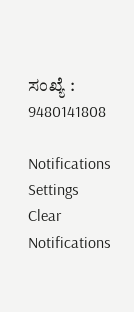ಸಂಖ್ಯೆ : 9480141808

Notifications
Settings
Clear Notifications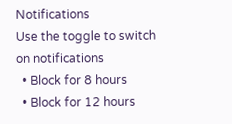Notifications
Use the toggle to switch on notifications
  • Block for 8 hours
  • Block for 12 hours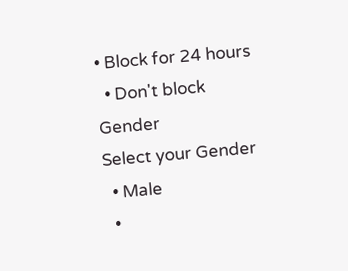• Block for 24 hours
  • Don't block
Gender
Select your Gender
  • Male
  •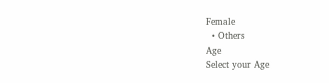Female
  • Others
Age
Select your Age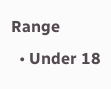Range
  • Under 18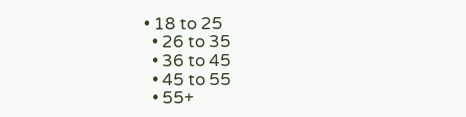• 18 to 25
  • 26 to 35
  • 36 to 45
  • 45 to 55
  • 55+